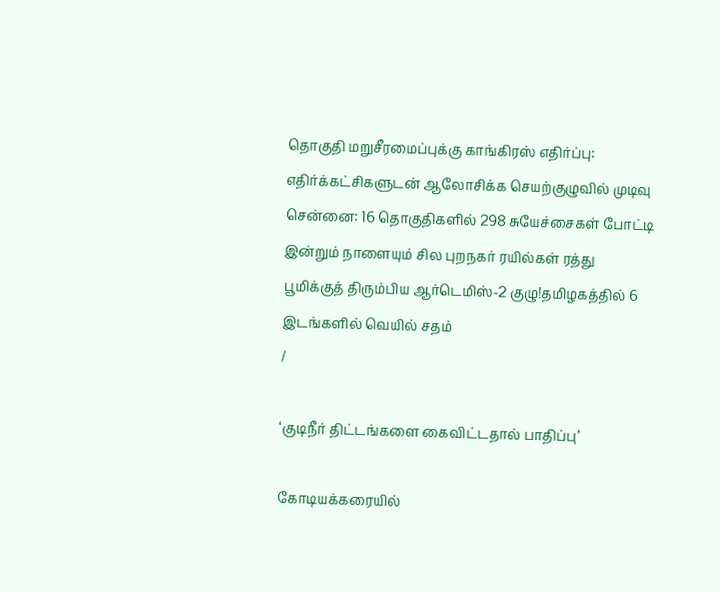தொகுதி மறுசீரமைப்புக்கு காங்கிரஸ் எதிர்ப்பு: எதிர்க்கட்சிகளுடன் ஆலோசிக்க செயற்குழுவில் முடிவு சென்னை: 16 தொகுதிகளில் 298 சுயேச்சைகள் போட்டி இன்றும் நாளையும் சில புறநகர் ரயில்கள் ரத்து பூமிக்குத் திரும்பிய ஆர்டெமிஸ்-2 குழு!தமிழகத்தில் 6 இடங்களில் வெயில் சதம்
/

‘குடிநீர் திட்டங்களை கைவிட்டதால் பாதிப்பு’

கோடியக்கரையில்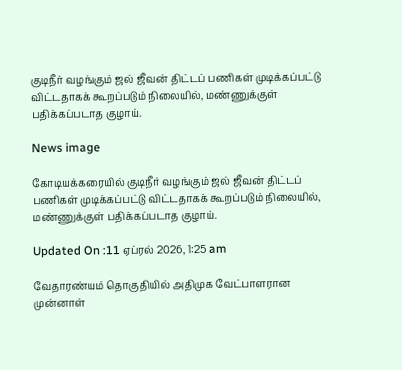குடிநீர் வழங்கும் ஜல் ஜீவன் திட்டப் பணிகள் முடிக்கப்பட்டு விட்டதாகக் கூறப்படும் நிலையில், மண்ணுக்குள் பதிக்கப்படாத குழாய்.

News image

கோடியக்கரையில் குடிநீர் வழங்கும் ஜல் ஜீவன் திட்டப் பணிகள் முடிக்கப்பட்டு விட்டதாகக் கூறப்படும் நிலையில், மண்ணுக்குள் பதிக்கப்படாத குழாய்.

Updated On :11 ஏப்ரல் 2026, 1:25 am

வேதாரண்யம் தொகுதியில் அதிமுக வேட்பாளரான முன்னாள்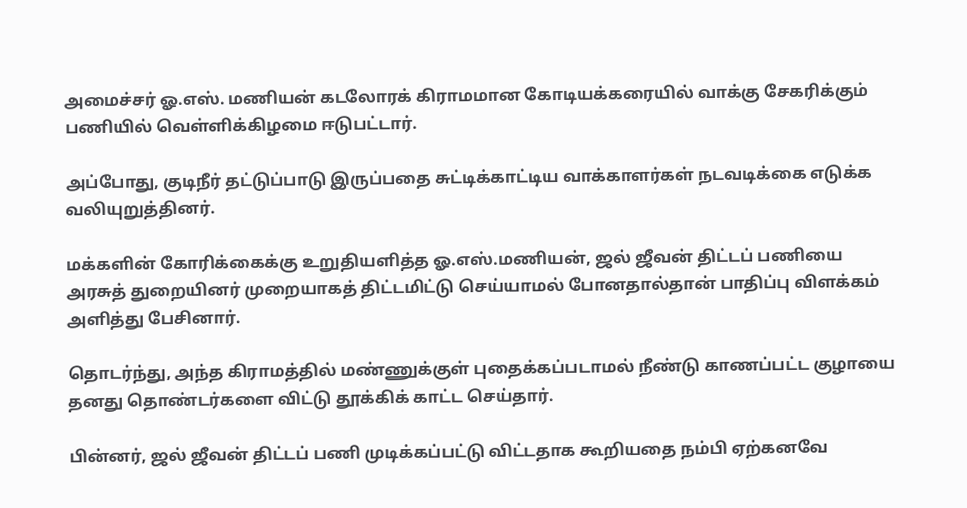அமைச்சர் ஓ.எஸ். மணியன் கடலோரக் கிராமமான கோடியக்கரையில் வாக்கு சேகரிக்கும் பணியில் வெள்ளிக்கிழமை ஈடுபட்டார்.

அப்போது, குடிநீர் தட்டுப்பாடு இருப்பதை சுட்டிக்காட்டிய வாக்காளர்கள் நடவடிக்கை எடுக்க வலியுறுத்தினர்.

மக்களின் கோரிக்கைக்கு உறுதியளித்த ஓ.எஸ்.மணியன், ஜல் ஜீவன் திட்டப் பணியை அரசுத் துறையினர் முறையாகத் திட்டமிட்டு செய்யாமல் போனதால்தான் பாதிப்பு விளக்கம் அளித்து பேசினார்.

தொடர்ந்து, அந்த கிராமத்தில் மண்ணுக்குள் புதைக்கப்படாமல் நீண்டு காணப்பட்ட குழாயை தனது தொண்டர்களை விட்டு தூக்கிக் காட்ட செய்தார்.

பின்னர், ஜல் ஜீவன் திட்டப் பணி முடிக்கப்பட்டு விட்டதாக கூறியதை நம்பி ஏற்கனவே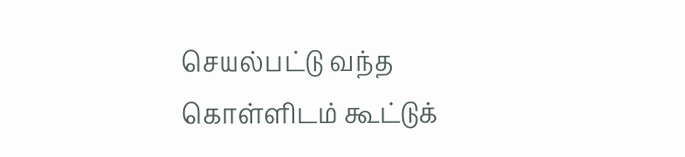செயல்பட்டு வந்த கொள்ளிடம் கூட்டுக்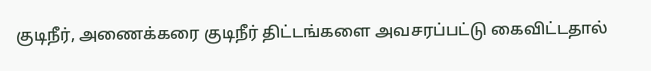குடிநீர், அணைக்கரை குடிநீர் திட்டங்களை அவசரப்பட்டு கைவிட்டதால்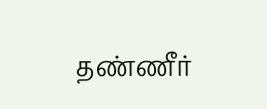தண்ணீர்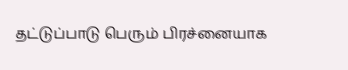தட்டுப்பாடு பெரும் பிரச்னையாக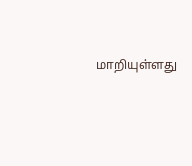மாறியுள்ளது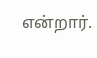என்றார்.